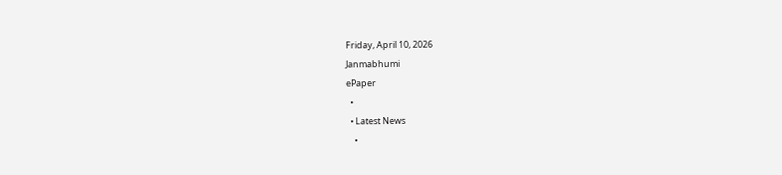Friday, April 10, 2026
Janmabhumi
ePaper
  •
  • Latest News
    •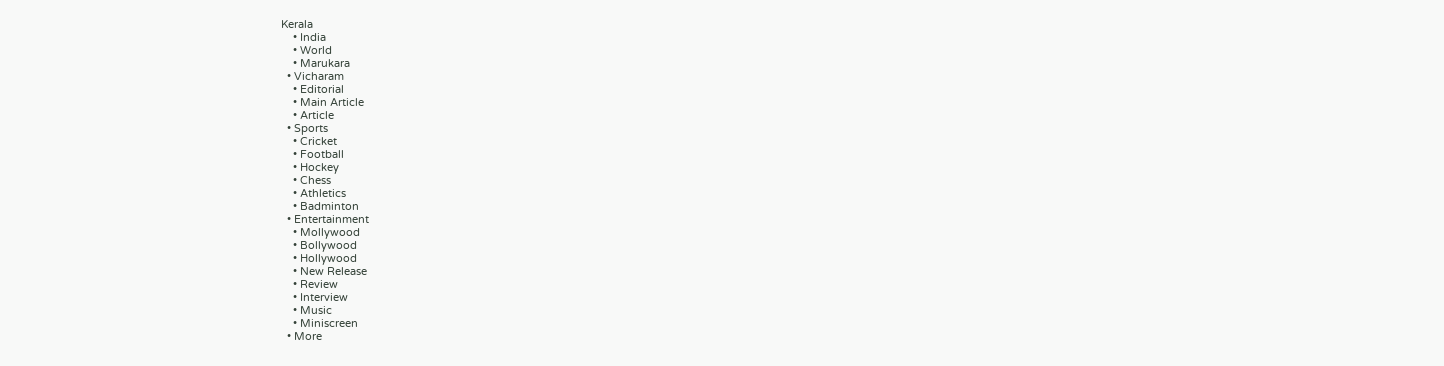Kerala
    • India
    • World
    • Marukara
  • Vicharam
    • Editorial
    • Main Article
    • Article
  • Sports
    • Cricket
    • Football
    • Hockey
    • Chess
    • Athletics
    • Badminton
  • Entertainment
    • Mollywood
    • Bollywood
    • Hollywood
    • New Release
    • Review
    • Interview
    • Music
    • Miniscreen
  • More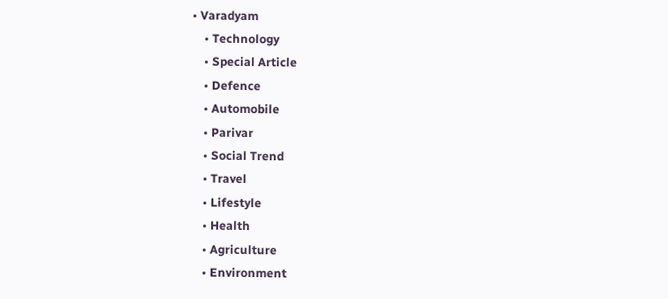• Varadyam
    • Technology
    • Special Article
    • Defence
    • Automobile
    • Parivar
    • Social Trend
    • Travel
    • Lifestyle
    • Health
    • Agriculture
    • Environment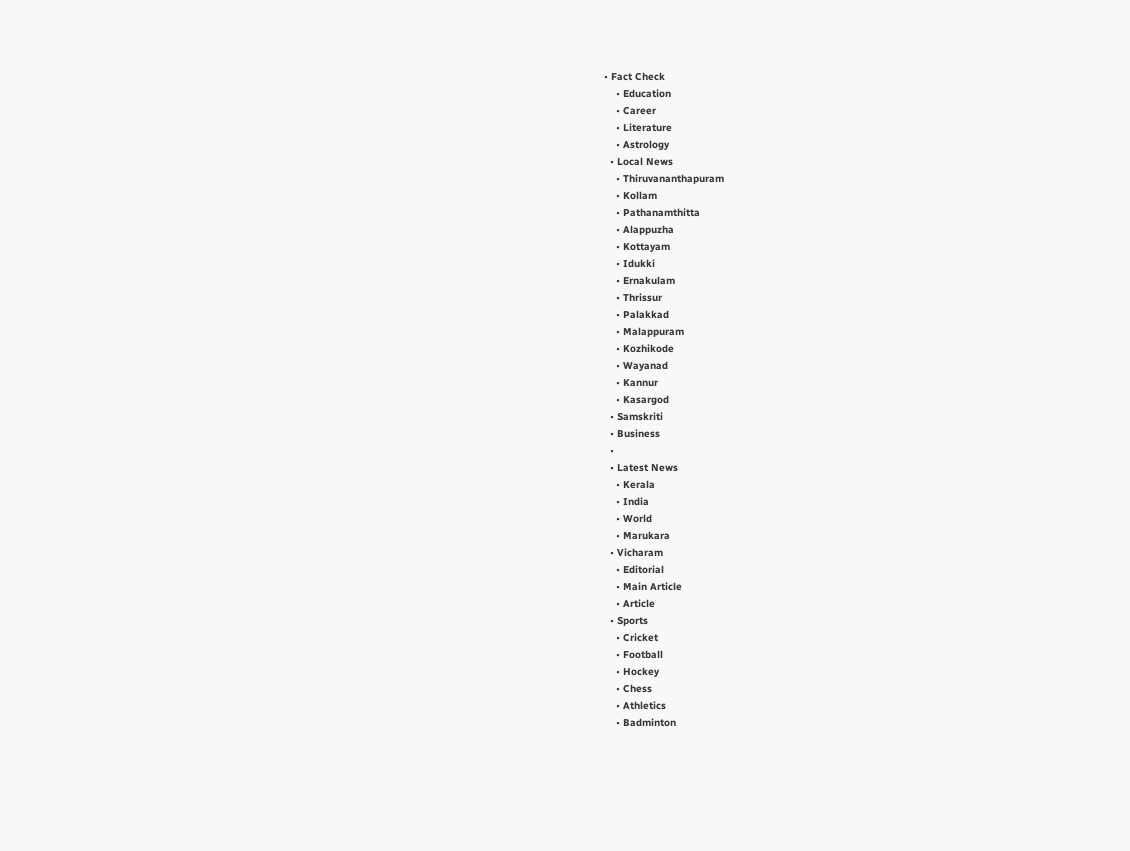• Fact Check
    • Education
    • Career
    • Literature
    • Astrology
  • Local News
    • Thiruvananthapuram
    • Kollam
    • Pathanamthitta
    • Alappuzha
    • Kottayam
    • Idukki
    • Ernakulam
    • Thrissur
    • Palakkad
    • Malappuram
    • Kozhikode
    • Wayanad
    • Kannur
    • Kasargod
  • Samskriti
  • Business
  •
  • Latest News
    • Kerala
    • India
    • World
    • Marukara
  • Vicharam
    • Editorial
    • Main Article
    • Article
  • Sports
    • Cricket
    • Football
    • Hockey
    • Chess
    • Athletics
    • Badminton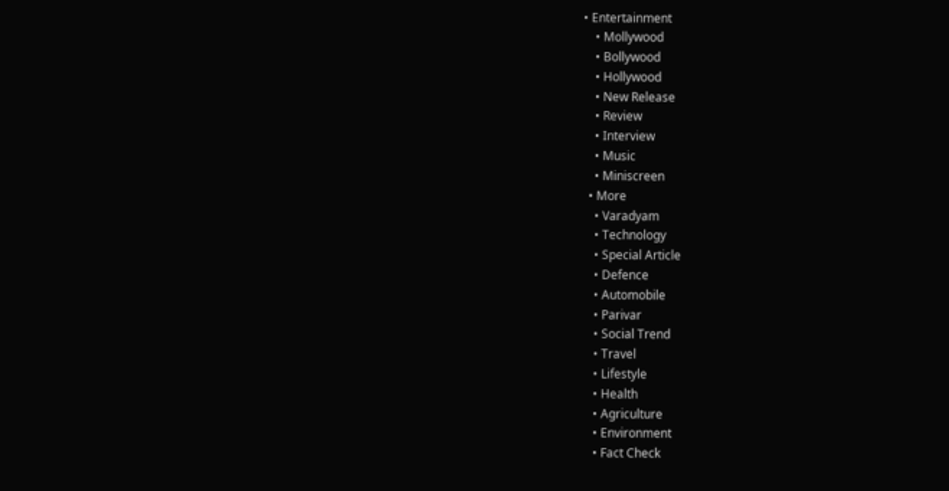• Entertainment
    • Mollywood
    • Bollywood
    • Hollywood
    • New Release
    • Review
    • Interview
    • Music
    • Miniscreen
  • More
    • Varadyam
    • Technology
    • Special Article
    • Defence
    • Automobile
    • Parivar
    • Social Trend
    • Travel
    • Lifestyle
    • Health
    • Agriculture
    • Environment
    • Fact Check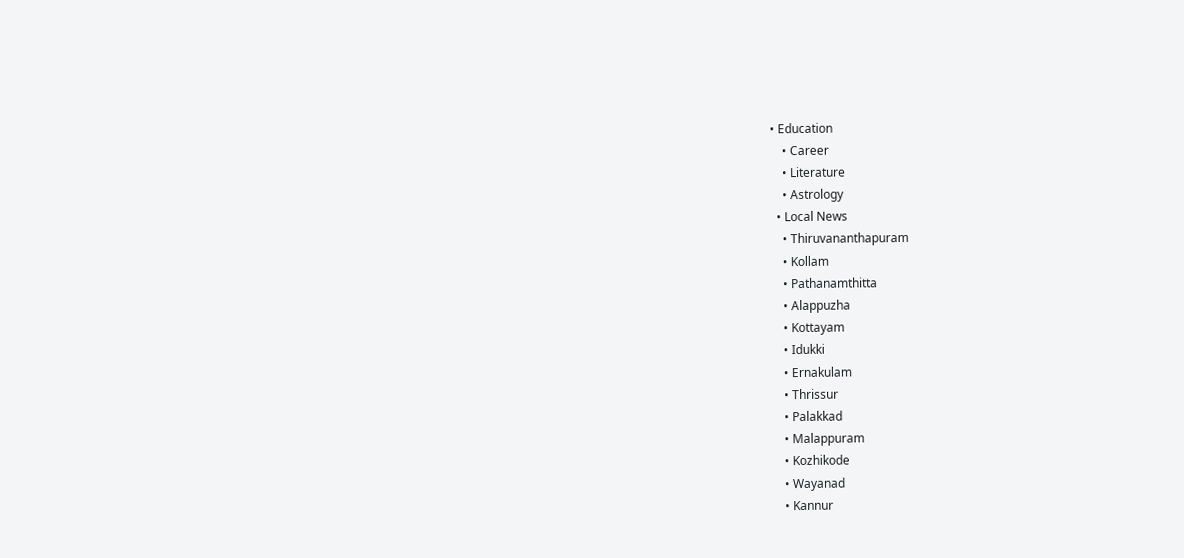• Education
    • Career
    • Literature
    • Astrology
  • Local News
    • Thiruvananthapuram
    • Kollam
    • Pathanamthitta
    • Alappuzha
    • Kottayam
    • Idukki
    • Ernakulam
    • Thrissur
    • Palakkad
    • Malappuram
    • Kozhikode
    • Wayanad
    • Kannur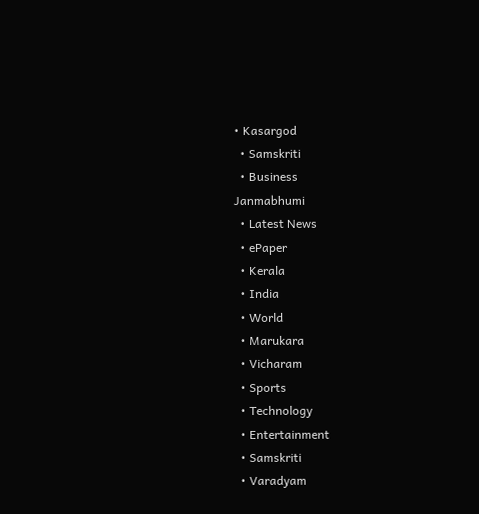• Kasargod
  • Samskriti
  • Business
Janmabhumi
  • Latest News
  • ePaper
  • Kerala
  • India
  • World
  • Marukara
  • Vicharam
  • Sports
  • Technology
  • Entertainment
  • Samskriti
  • Varadyam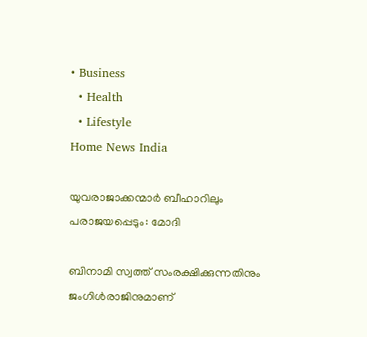• Business
  • Health
  • Lifestyle
Home News India

യുവരാജാക്കന്മാര്‍ ബീഹാറിലും പരാജയപ്പെടും: മോദി

ബിനാമി സ്വത്ത് സംരക്ഷിക്കുന്നതിനും ജംഗിള്‍രാജിനുമാണ്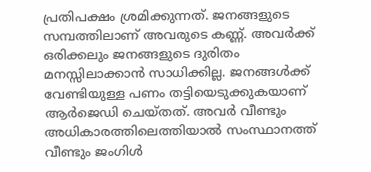പ്രതിപക്ഷം ശ്രമിക്കുന്നത്. ജനങ്ങളുടെ സമ്പത്തിലാണ് അവരുടെ കണ്ണ്. അവര്‍ക്ക് ഒരിക്കലും ജനങ്ങളുടെ ദുരിതം മനസ്സിലാക്കാന്‍ സാധിക്കില്ല. ജനങ്ങള്‍ക്ക് വേണ്ടിയുള്ള പണം തട്ടിയെടുക്കുകയാണ് ആര്‍ജെഡി ചെയ്തത്. അവര്‍ വീണ്ടും അധികാരത്തിലെത്തിയാല്‍ സംസ്ഥാനത്ത് വീണ്ടും ജംഗിള്‍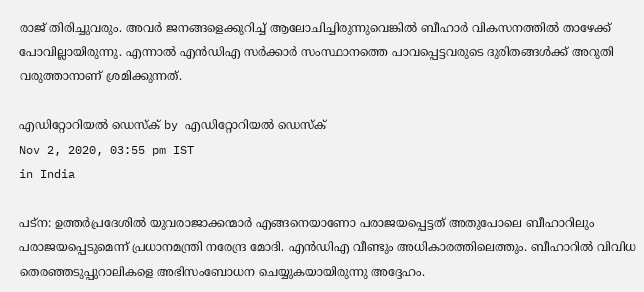രാജ് തിരിച്ചുവരും. അവര്‍ ജനങ്ങളെക്കുറിച്ച് ആലോചിച്ചിരുന്നുവെങ്കില്‍ ബീഹാര്‍ വികസനത്തില്‍ താഴേക്ക് പോവില്ലായിരുന്നു. എന്നാല്‍ എന്‍ഡിഎ സര്‍ക്കാര്‍ സംസ്ഥാനത്തെ പാവപ്പെട്ടവരുടെ ദുരിതങ്ങള്‍ക്ക് അറുതി വരുത്താനാണ് ശ്രമിക്കുന്നത്.

എഡിറ്റോറിയൽ ഡെസ്ക് by എഡിറ്റോറിയൽ ഡെസ്ക്
Nov 2, 2020, 03:55 pm IST
in India

പട്ന: ഉത്തര്‍പ്രദേശില്‍ യുവരാജാക്കന്മാര്‍ എങ്ങനെയാണോ പരാജയപ്പെട്ടത് അതുപോലെ ബീഹാറിലും പരാജയപ്പെടുമെന്ന് പ്രധാനമന്ത്രി നരേന്ദ്ര മോദി. എന്‍ഡിഎ വീണ്ടും അധികാരത്തിലെത്തും. ബീഹാറില്‍ വിവിധ തെരഞ്ഞടുപ്പുറാലികളെ അഭിസംബോധന ചെയ്യുകയായിരുന്നു അദ്ദേഹം.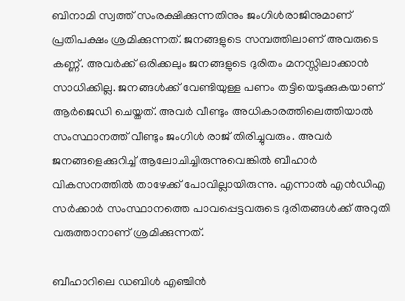ബിനാമി സ്വത്ത് സംരക്ഷിക്കുന്നതിനും ജംഗിള്‍രാജിനുമാണ് പ്രതിപക്ഷം ശ്രമിക്കുന്നത്. ജനങ്ങളുടെ സമ്പത്തിലാണ് അവരുടെ കണ്ണ്. അവര്‍ക്ക് ഒരിക്കലും ജനങ്ങളുടെ ദുരിതം മനസ്സിലാക്കാന്‍ സാധിക്കില്ല. ജനങ്ങള്‍ക്ക് വേണ്ടിയുള്ള പണം തട്ടിയെടുക്കുകയാണ് ആര്‍ജെഡി ചെയ്തത്. അവര്‍ വീണ്ടും അധികാരത്തിലെത്തിയാല്‍ സംസ്ഥാനത്ത് വീണ്ടും ജംഗിള്‍ രാജ് തിരിച്ചുവരും. അവര്‍ ജനങ്ങളെക്കുറിച്ച് ആലോചിച്ചിരുന്നുവെങ്കില്‍ ബീഹാര്‍ വികസനത്തില്‍ താഴേക്ക് പോവില്ലായിരുന്നു. എന്നാല്‍ എന്‍ഡിഎ സര്‍ക്കാര്‍ സംസ്ഥാനത്തെ പാവപ്പെട്ടവരുടെ ദുരിതങ്ങള്‍ക്ക് അറുതി വരുത്താനാണ് ശ്രമിക്കുന്നത്.

ബീഹാറിലെ ഡബിള്‍ എഞ്ചിന്‍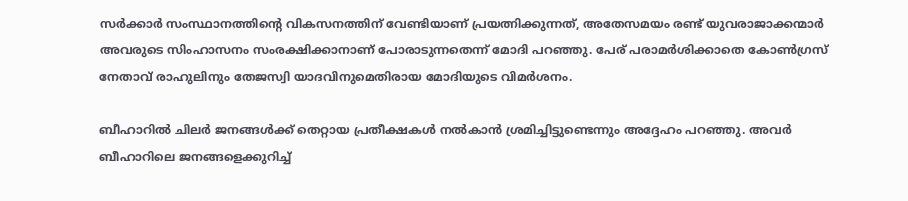സര്‍ക്കാര്‍ സംസ്ഥാനത്തിന്റെ വികസനത്തിന് വേണ്ടിയാണ് പ്രയത്നിക്കുന്നത്, അതേസമയം രണ്ട് യുവരാജാക്കന്മാര്‍ അവരുടെ സിംഹാസനം സംരക്ഷിക്കാനാണ് പോരാടുന്നതെന്ന് മോദി പറഞ്ഞു. പേര് പരാമര്‍ശിക്കാതെ കോണ്‍ഗ്രസ് നേതാവ് രാഹുലിനും തേജസ്വി യാദവിനുമെതിരായ മോദിയുടെ വിമര്‍ശനം.

ബീഹാറില്‍ ചിലര്‍ ജനങ്ങള്‍ക്ക് തെറ്റായ പ്രതീക്ഷകള്‍ നല്‍കാന്‍ ശ്രമിച്ചിട്ടുണ്ടെന്നും അദ്ദേഹം പറഞ്ഞു. അവര്‍ ബീഹാറിലെ ജനങ്ങളെക്കുറിച്ച്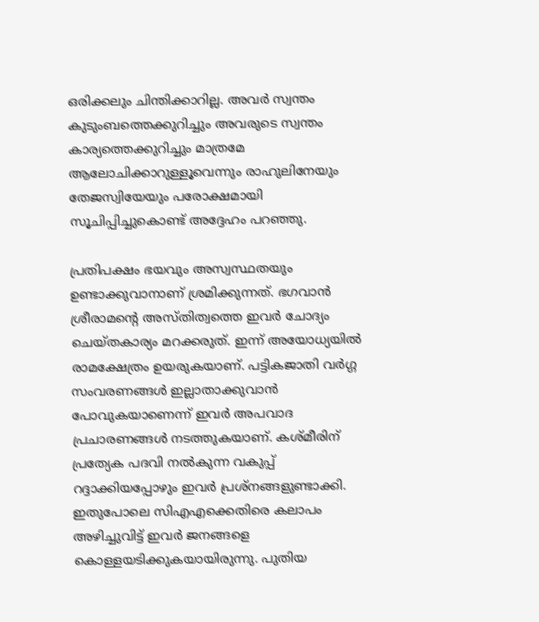ഒരിക്കലും ചിന്തിക്കാറില്ല. അവര്‍ സ്വന്തം കുടുംബത്തെക്കുറിച്ചും അവരുടെ സ്വന്തം കാര്യത്തെക്കുറിച്ചും മാത്രമേ ആലോചിക്കാറുള്ളൂവെന്നും രാഹുലിനേയും തേജസ്വിയേയും പരോക്ഷമായി സൂചിപ്പിച്ചുകൊണ്ട് അദ്ദേഹം പറഞ്ഞു.

പ്രതിപക്ഷം ഭയവും അസ്വസ്ഥതയും ഉണ്ടാക്കുവാനാണ് ശ്രമിക്കുന്നത്. ഭഗവാന്‍ ശ്രീരാമന്റെ അസ്തിത്വത്തെ ഇവര്‍ ചോദ്യം ചെയ്തകാര്യം മറക്കരുത്. ഇന്ന് അയോധ്യയില്‍ രാമക്ഷേത്രം ഉയരുകയാണ്. പട്ടികജാതി വര്‍ഗ്ഗ സംവരണങ്ങള്‍ ഇല്ലാതാക്കുവാന്‍ പോവുകയാണെന്ന് ഇവര്‍ അപവാദ പ്രചാരണങ്ങള്‍ നടത്തുകയാണ്. കശ്മീരിന് പ്രത്യേക പദവി നല്‍കുന്ന വകുപ്പ് റദ്ദാക്കിയപ്പോഴും ഇവര്‍ പ്രശ്‌നങ്ങളുണ്ടാക്കി. ഇതുപോലെ സിഎഎക്കെതിരെ കലാപം അഴിച്ചുവിട്ട് ഇവര്‍ ജനങ്ങളെ കൊള്ളയടിക്കുകയായിരുന്നു. പുതിയ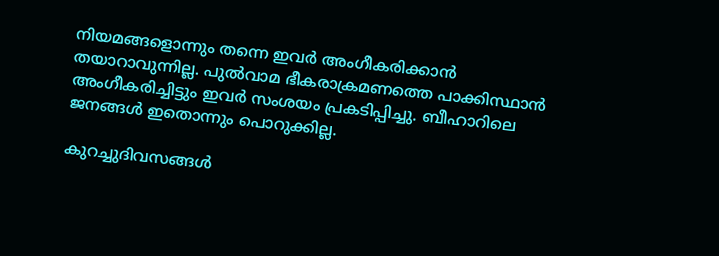നിയമങ്ങളൊന്നും തന്നെ ഇവര്‍ അംഗീകരിക്കാന്‍ തയാറാവുന്നില്ല. പുല്‍വാമ ഭീകരാക്രമണത്തെ പാക്കിസ്ഥാന്‍ അംഗീകരിച്ചിട്ടും ഇവര്‍ സംശയം പ്രകടിപ്പിച്ചു. ബീഹാറിലെ ജനങ്ങള്‍ ഇതൊന്നും പൊറുക്കില്ല.

കുറച്ചുദിവസങ്ങള്‍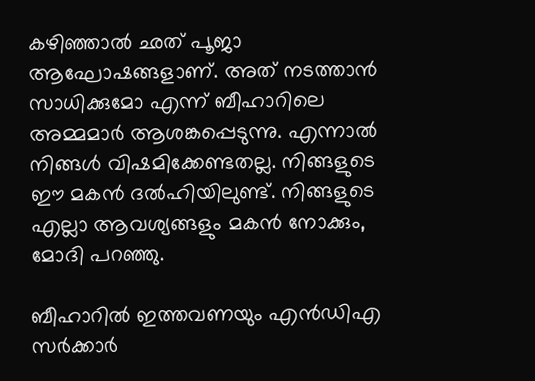കഴിഞ്ഞാല്‍ ഛത് പൂജാ ആഘോഷങ്ങളാണ്. അത് നടത്താന്‍ സാധിക്കുമോ എന്ന് ബീഹാറിലെ അമ്മമാര്‍ ആശങ്കപ്പെടുന്നു. എന്നാല്‍ നിങ്ങള്‍ വിഷമിക്കേണ്ടതല്ല. നിങ്ങളുടെ ഈ മകന്‍ ദല്‍ഹിയിലുണ്ട്. നിങ്ങളുടെ എല്ലാ ആവശ്യങ്ങളും മകന്‍ നോക്കും, മോദി പറഞ്ഞു.

ബീഹാറില്‍ ഇത്തവണയും എന്‍ഡിഎ സര്‍ക്കാര്‍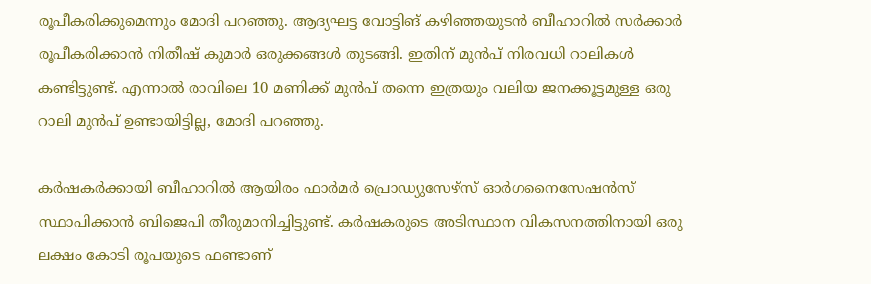രൂപീകരിക്കുമെന്നും മോദി പറഞ്ഞു. ആദ്യഘട്ട വോട്ടിങ് കഴിഞ്ഞയുടന്‍ ബീഹാറില്‍ സര്‍ക്കാര്‍ രൂപീകരിക്കാന്‍ നിതീഷ് കുമാര്‍ ഒരുക്കങ്ങള്‍ തുടങ്ങി. ഇതിന് മുന്‍പ് നിരവധി റാലികള്‍ കണ്ടിട്ടുണ്ട്. എന്നാല്‍ രാവിലെ 10 മണിക്ക് മുന്‍പ് തന്നെ ഇത്രയും വലിയ ജനക്കൂട്ടമുള്ള ഒരു റാലി മുന്‍പ് ഉണ്ടായിട്ടില്ല, മോദി പറഞ്ഞു.

കര്‍ഷകര്‍ക്കായി ബീഹാറില്‍ ആയിരം ഫാര്‍മര്‍ പ്രൊഡ്യുസേഴ്‌സ് ഓര്‍ഗനൈസേഷന്‍സ് സ്ഥാപിക്കാന്‍ ബിജെപി തീരുമാനിച്ചിട്ടുണ്ട്. കര്‍ഷകരുടെ അടിസ്ഥാന വികസനത്തിനായി ഒരു ലക്ഷം കോടി രൂപയുടെ ഫണ്ടാണ്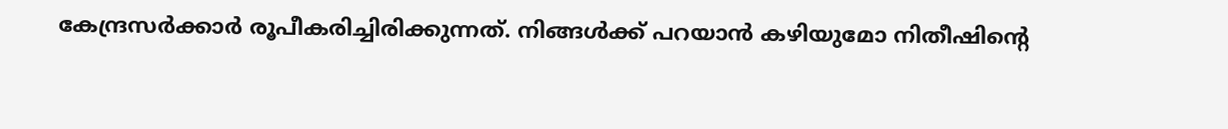കേന്ദ്രസര്‍ക്കാര്‍ രൂപീകരിച്ചിരിക്കുന്നത്. നിങ്ങള്‍ക്ക് പറയാന്‍ കഴിയുമോ നിതീഷിന്റെ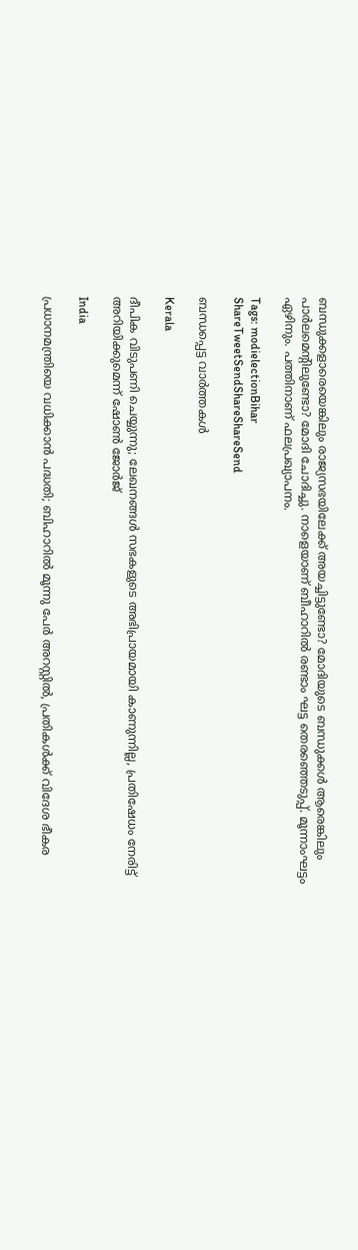ബന്ധുക്കളാരെയെങ്കിലും രാജ്യസഭയിലേക്ക് അയച്ചിട്ടുണ്ടോ? മോദിയുടെ ബന്ധുക്കള്‍ ആരെങ്കിലും പാര്‍ലമെന്റിലുണ്ടോ? മോദി ചോദിച്ചു. നാളെയാണ് ബീഹാറില്‍ രണ്ടാം ഘട്ട തെരഞ്ഞെടുപ്പ്. മൂന്നാംഘട്ടം ഏഴിനും. പത്തിനാണ് ഫലപ്രഖ്യാപനം.

Tags: modielectionBihar
ShareTweetSendShareShareSend

ബന്ധപ്പെട്ട വാര്‍ത്തകള്‍

Kerala

ദീപിക വിടുപണി ചെയ്യുന്നു; ലേഖനങ്ങൾ സഭകളുടെ അഭിപ്രായമായി കാണുന്നില്ല, പ്രതിഷേധം നേരിട്ട് അറിയിക്കുമെന്ന് ഷോൺ ജോർജ്

India

പ്രധാനമന്ത്രിയെ വധിക്കാൻ പദ്ധതി; ബിഹാറിൽ മൂന്നു പേർ അറസ്റ്റിൽ, പ്രതികൾക്ക് വിദേശ ഭീകര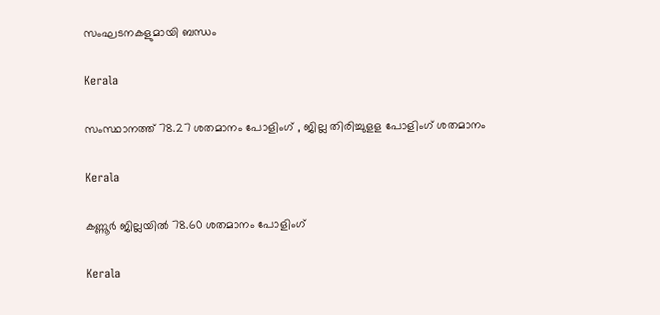സംഘടനകളുമായി ബന്ധം

Kerala

സംസ്ഥാനത്ത് 78.27 ശതമാനം പോളിംഗ് , ജില്ല തിരിച്ചുളള പോളിംഗ് ശതമാനം

Kerala

കണ്ണൂര്‍ ജില്ലയില്‍ 78.60 ശതമാനം പോളിംഗ്

Kerala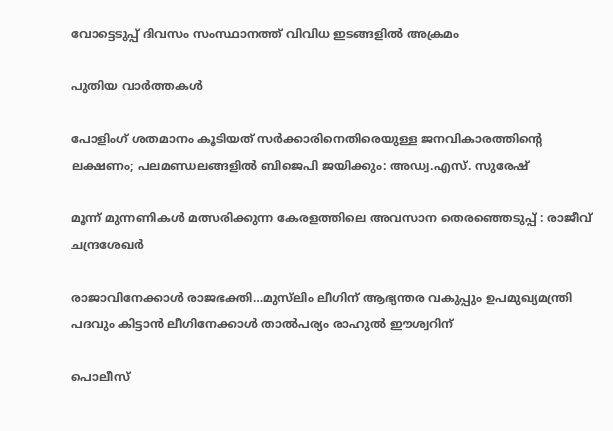വോട്ടെടുപ്പ് ദിവസം സംസ്ഥാനത്ത് വിവിധ ഇടങ്ങളില്‍ അക്രമം

പുതിയ വാര്‍ത്തകള്‍

പോളിംഗ് ശതമാനം കൂടിയത് സർക്കാരിനെതിരെയുള്ള ജനവികാരത്തിന്റെ ലക്ഷണം; പലമണ്ഡലങ്ങളിൽ ബിജെപി ജയിക്കും: അഡ്വ.എസ്. സുരേഷ്

മൂന്ന് മുന്നണികൾ മത്സരിക്കുന്ന കേരളത്തിലെ അവസാന തെരഞ്ഞെടുപ്പ് : രാജീവ് ചന്ദ്രശേഖർ

രാജാവിനേക്കാള്‍ രാജഭക്തി…മുസ്‍ലിം ലീഗിന് ആഭ്യന്തര വകുപ്പും ഉപമുഖ്യമന്ത്രി പദവും കിട്ടാന്‍ ലീഗിനേക്കാള്‍ താല്‍പര്യം രാഹുൽ ഈശ്വറിന്

പൊലീസ്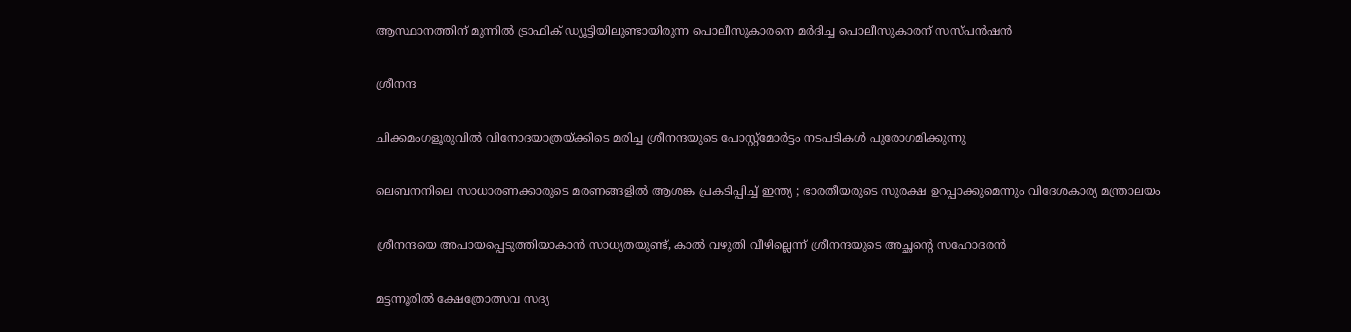ആസ്ഥാനത്തിന് മുന്നില്‍ ട്രാഫിക് ഡ്യൂട്ടിയിലുണ്ടായിരുന്ന പൊലീസുകാരനെ മര്‍ദിച്ച പൊലീസുകാരന് സസ്പന്‍ഷന്‍

ശ്രീനന്ദ

ചിക്കമംഗളൂരുവില്‍ വിനോദയാത്രയ്‌ക്കിടെ മരിച്ച ശ്രീനന്ദയുടെ പോസ്റ്റ്മോര്‍ട്ടം നടപടികള്‍ പുരോഗമിക്കുന്നു

ലെബനനിലെ സാധാരണക്കാരുടെ മരണങ്ങളിൽ ആശങ്ക പ്രകടിപ്പിച്ച് ഇന്ത്യ ; ഭാരതീയരുടെ സുരക്ഷ ഉറപ്പാക്കുമെന്നും വിദേശകാര്യ മന്ത്രാലയം

ശ്രീനന്ദയെ അപായപ്പെടുത്തിയാകാന്‍ സാധ്യതയുണ്ട്, കാല്‍ വഴുതി വീഴില്ലെന്ന് ശ്രീനന്ദയുടെ അച്ഛന്റെ സഹോദരന്‍

മട്ടന്നൂരില്‍ ക്ഷേത്രോത്സവ സദ്യ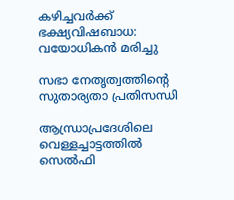കഴിച്ചവര്‍ക്ക് ഭക്ഷ്യവിഷബാധ: വയോധികന്‍ മരിച്ചു

സഭാ നേതൃത്വത്തിന്റെ സുതാര്യതാ പ്രതിസന്ധി

ആന്ധ്രാപ്രദേശിലെ വെള്ളച്ചാട്ടത്തിൽ സെൽഫി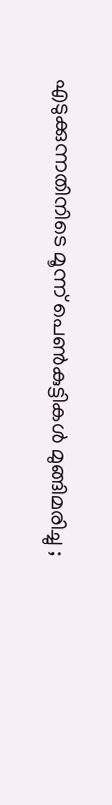എടുക്കുന്നതിനിടെ മൂന്ന് പെൺകുട്ടികൾ മുങ്ങിമരിച്ചു ;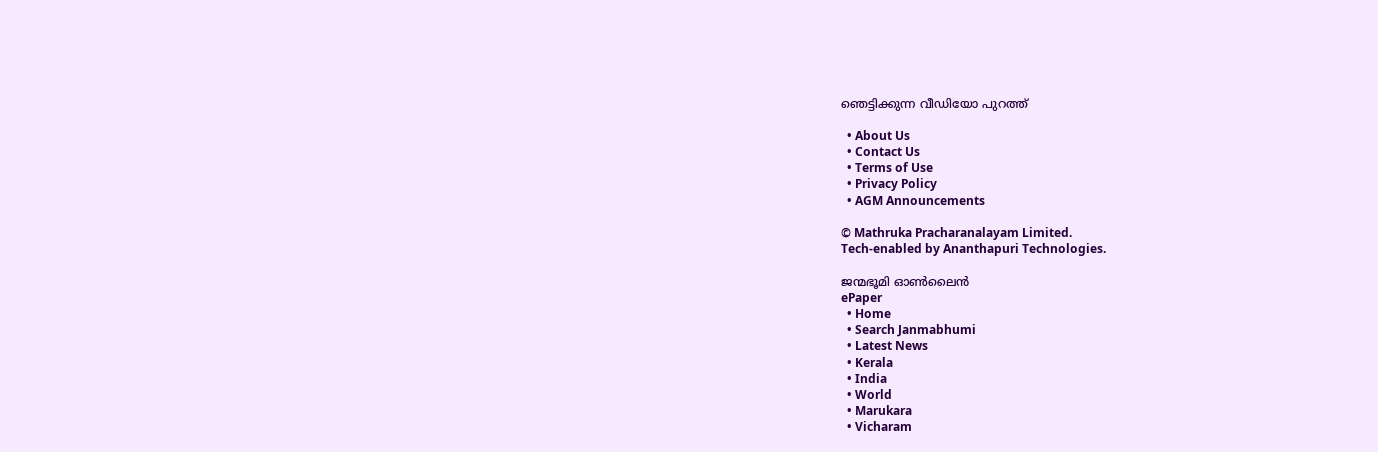ഞെട്ടിക്കുന്ന വീഡിയോ പുറത്ത്

  • About Us
  • Contact Us
  • Terms of Use
  • Privacy Policy
  • AGM Announcements

© Mathruka Pracharanalayam Limited.
Tech-enabled by Ananthapuri Technologies.

ജന്മഭൂമി ഓണ്‍ലൈന്‍
ePaper
  • Home
  • Search Janmabhumi
  • Latest News
  • Kerala
  • India
  • World
  • Marukara
  • Vicharam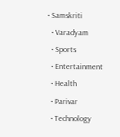• Samskriti
  • Varadyam
  • Sports
  • Entertainment
  • Health
  • Parivar
  • Technology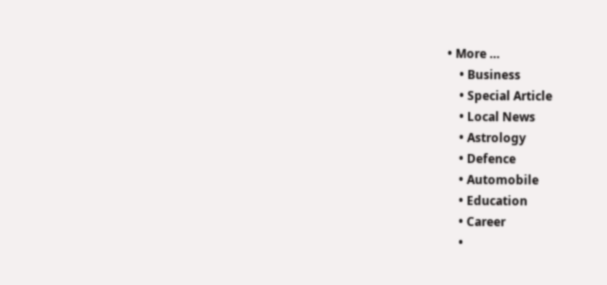• More …
    • Business
    • Special Article
    • Local News
    • Astrology
    • Defence
    • Automobile
    • Education
    • Career
    •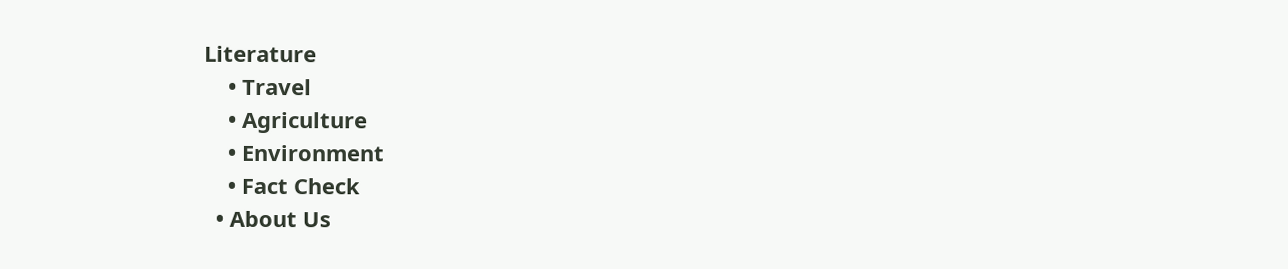Literature
    • Travel
    • Agriculture
    • Environment
    • Fact Check
  • About Us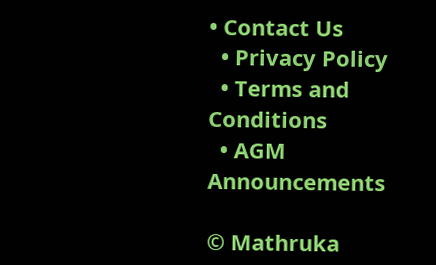• Contact Us
  • Privacy Policy
  • Terms and Conditions
  • AGM Announcements

© Mathruka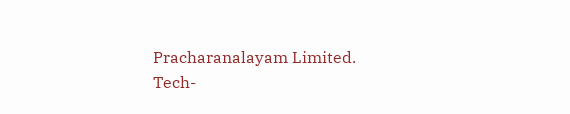Pracharanalayam Limited.
Tech-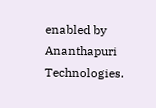enabled by Ananthapuri Technologies.